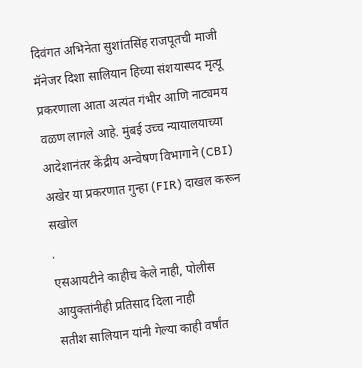दिवंगत अभिनेता सुशांतसिंह राजपूतची माजी मॅनेजर दिशा सालियान हिच्या संशयास्पद मृत्यू प्रकरणाला आता अत्यंत गंभीर आणि नाट्यमय वळण लागले आहे. मुंबई उच्च न्यायालयाच्या आदेशानंतर केंद्रीय अन्वेषण विभागाने (CBI) अखेर या प्रकरणात गुन्हा (FIR) दाखल करून सखोल
.
एसआयटीने काहीच केले नाही, पोलीस आयुक्तांनीही प्रतिसाद दिला नाही
सतीश सालियान यांनी गेल्या काही वर्षांत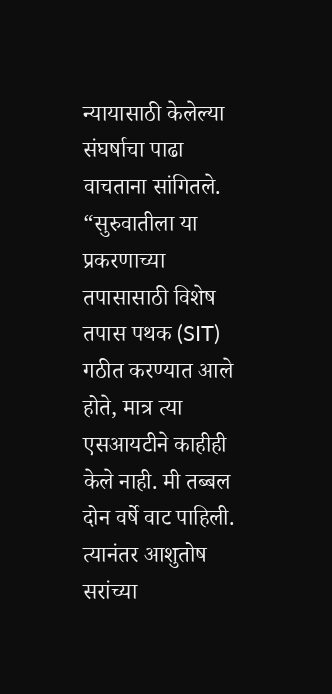न्यायासाठी केलेल्या संघर्षाचा पाढा वाचताना सांगितले. “सुरुवातीला या प्रकरणाच्या तपासासाठी विशेष तपास पथक (SIT) गठीत करण्यात आले होते, मात्र त्या एसआयटीने काहीही केले नाही. मी तब्बल दोन वर्षे वाट पाहिली. त्यानंतर आशुतोष सरांच्या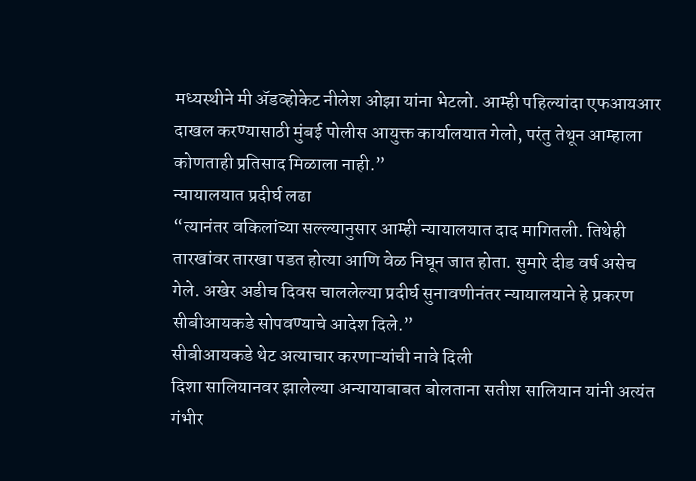मध्यस्थीने मी ॲडव्होकेट नीलेश ओझा यांना भेटलो. आम्ही पहिल्यांदा एफआयआर दाखल करण्यासाठी मुंबई पोलीस आयुक्त कार्यालयात गेलो, परंतु तेथून आम्हाला कोणताही प्रतिसाद मिळाला नाही.”
न्यायालयात प्रदीर्घ लढा
“त्यानंतर वकिलांच्या सल्ल्यानुसार आम्ही न्यायालयात दाद मागितली. तिथेही तारखांवर तारखा पडत होत्या आणि वेळ निघून जात होता. सुमारे दीड वर्ष असेच गेले. अखेर अडीच दिवस चाललेल्या प्रदीर्घ सुनावणीनंतर न्यायालयाने हे प्रकरण सीबीआयकडे सोपवण्याचे आदेश दिले.”
सीबीआयकडे थेट अत्याचार करणाऱ्यांची नावे दिली
दिशा सालियानवर झालेल्या अन्यायाबाबत बोलताना सतीश सालियान यांनी अत्यंत गंभीर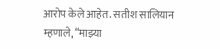आरोप केले आहेत. सतीश सालियान म्हणाले, “माझ्या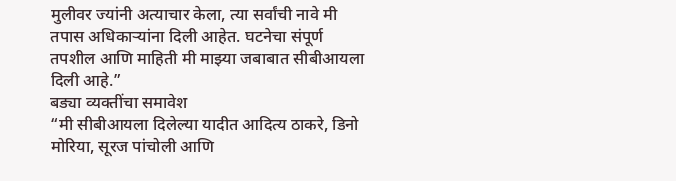मुलीवर ज्यांनी अत्याचार केला, त्या सर्वांची नावे मी तपास अधिकाऱ्यांना दिली आहेत. घटनेचा संपूर्ण तपशील आणि माहिती मी माझ्या जबाबात सीबीआयला दिली आहे.”
बड्या व्यक्तींचा समावेश
“मी सीबीआयला दिलेल्या यादीत आदित्य ठाकरे, डिनो मोरिया, सूरज पांचोली आणि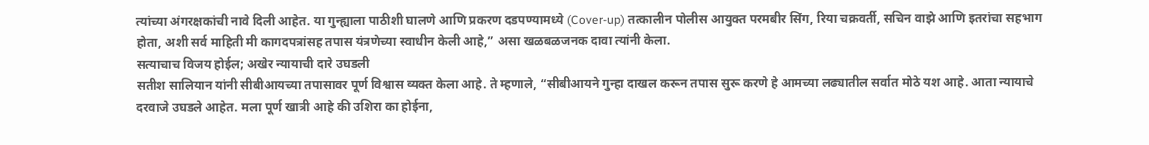त्यांच्या अंगरक्षकांची नावे दिली आहेत. या गुन्ह्याला पाठीशी घालणे आणि प्रकरण दडपण्यामध्ये (Cover-up) तत्कालीन पोलीस आयुक्त परमबीर सिंग, रिया चक्रवर्ती, सचिन वाझे आणि इतरांचा सहभाग होता, अशी सर्व माहिती मी कागदपत्रांसह तपास यंत्रणेच्या स्वाधीन केली आहे,” असा खळबळजनक दावा त्यांनी केला.
सत्याचाच विजय होईल; अखेर न्यायाची दारे उघडली
सतीश सालियान यांनी सीबीआयच्या तपासावर पूर्ण विश्वास व्यक्त केला आहे. ते म्हणाले, “सीबीआयने गुन्हा दाखल करून तपास सुरू करणे हे आमच्या लढ्यातील सर्वात मोठे यश आहे. आता न्यायाचे दरवाजे उघडले आहेत. मला पूर्ण खात्री आहे की उशिरा का होईना,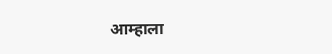आम्हाला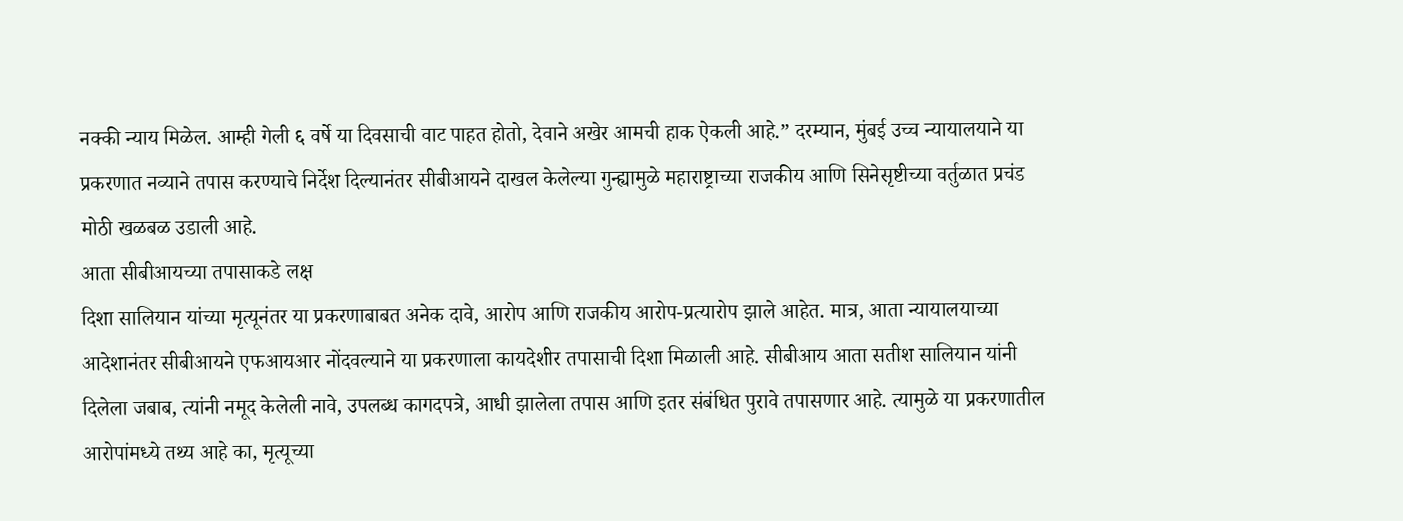नक्की न्याय मिळेल. आम्ही गेली ६ वर्षे या दिवसाची वाट पाहत होतो, देवाने अखेर आमची हाक ऐकली आहे.” दरम्यान, मुंबई उच्च न्यायालयाने या प्रकरणात नव्याने तपास करण्याचे निर्देश दिल्यानंतर सीबीआयने दाखल केलेल्या गुन्ह्यामुळे महाराष्ट्राच्या राजकीय आणि सिनेसृष्टीच्या वर्तुळात प्रचंड मोठी खळबळ उडाली आहे.
आता सीबीआयच्या तपासाकडे लक्ष
दिशा सालियान यांच्या मृत्यूनंतर या प्रकरणाबाबत अनेक दावे, आरोप आणि राजकीय आरोप-प्रत्यारोप झाले आहेत. मात्र, आता न्यायालयाच्या आदेशानंतर सीबीआयने एफआयआर नोंदवल्याने या प्रकरणाला कायदेशीर तपासाची दिशा मिळाली आहे. सीबीआय आता सतीश सालियान यांनी दिलेला जबाब, त्यांनी नमूद केलेली नावे, उपलब्ध कागदपत्रे, आधी झालेला तपास आणि इतर संबंधित पुरावे तपासणार आहे. त्यामुळे या प्रकरणातील आरोपांमध्ये तथ्य आहे का, मृत्यूच्या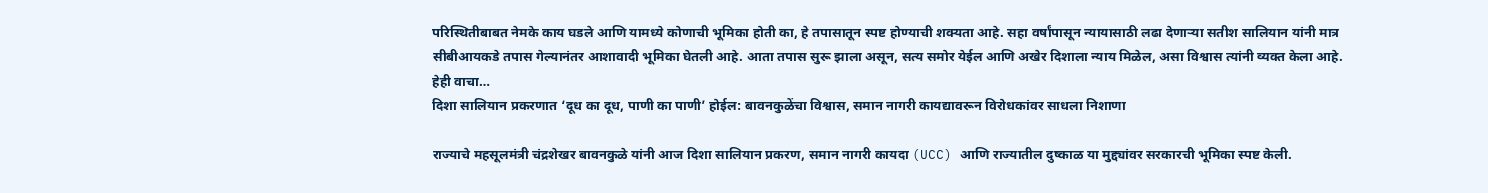परिस्थितीबाबत नेमके काय घडले आणि यामध्ये कोणाची भूमिका होती का, हे तपासातून स्पष्ट होण्याची शक्यता आहे. सहा वर्षांपासून न्यायासाठी लढा देणाऱ्या सतीश सालियान यांनी मात्र सीबीआयकडे तपास गेल्यानंतर आशावादी भूमिका घेतली आहे. आता तपास सुरू झाला असून, सत्य समोर येईल आणि अखेर दिशाला न्याय मिळेल, असा विश्वास त्यांनी व्यक्त केला आहे.
हेही वाचा…
दिशा सालियान प्रकरणात ‘दूध का दूध, पाणी का पाणी’ होईल: बावनकुळेंचा विश्वास, समान नागरी कायद्यावरून विरोधकांवर साधला निशाणा

राज्याचे महसूलमंत्री चंद्रशेखर बावनकुळे यांनी आज दिशा सालियान प्रकरण, समान नागरी कायदा (UCC) आणि राज्यातील दुष्काळ या मुद्द्यांवर सरकारची भूमिका स्पष्ट केली.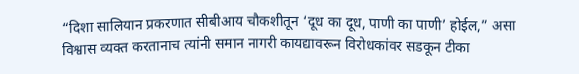“दिशा सालियान प्रकरणात सीबीआय चौकशीतून ‘दूध का दूध, पाणी का पाणी’ होईल,” असा विश्वास व्यक्त करतानाच त्यांनी समान नागरी कायद्यावरून विरोधकांवर सडकून टीका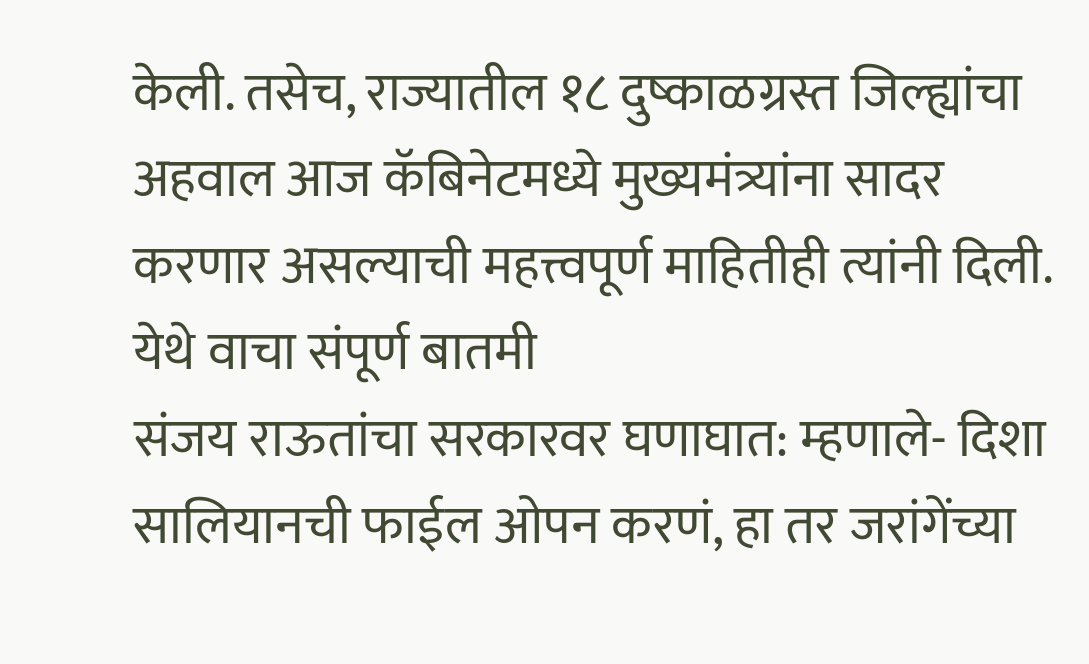केली. तसेच, राज्यातील १८ दुष्काळग्रस्त जिल्ह्यांचा अहवाल आज कॅबिनेटमध्ये मुख्यमंत्र्यांना सादर करणार असल्याची महत्त्वपूर्ण माहितीही त्यांनी दिली. येथे वाचा संपूर्ण बातमी
संजय राऊतांचा सरकारवर घणाघात: म्हणाले- दिशा सालियानची फाईल ओपन करणं, हा तर जरांगेंच्या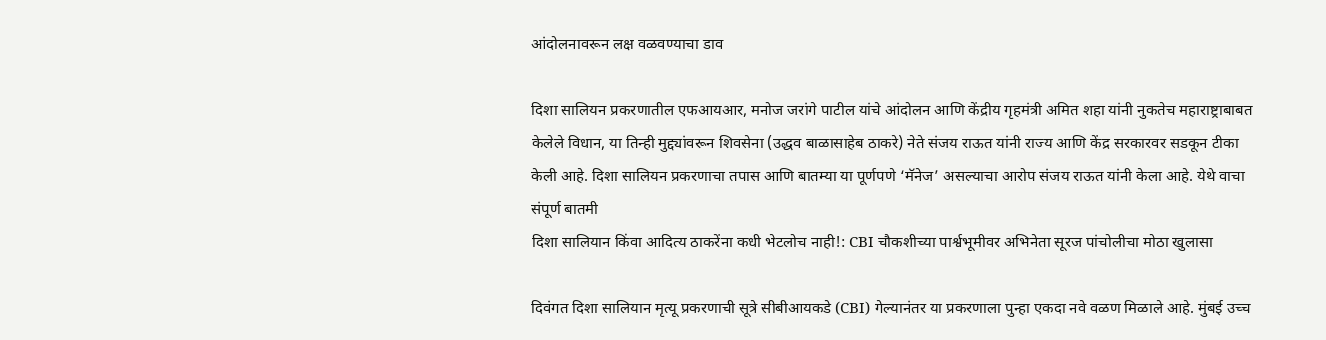आंदोलनावरून लक्ष वळवण्याचा डाव

दिशा सालियन प्रकरणातील एफआयआर, मनोज जरांगे पाटील यांचे आंदोलन आणि केंद्रीय गृहमंत्री अमित शहा यांनी नुकतेच महाराष्ट्राबाबत केलेले विधान, या तिन्ही मुद्द्यांवरून शिवसेना (उद्धव बाळासाहेब ठाकरे) नेते संजय राऊत यांनी राज्य आणि केंद्र सरकारवर सडकून टीका केली आहे. दिशा सालियन प्रकरणाचा तपास आणि बातम्या या पूर्णपणे ‘मॅनेज’ असल्याचा आरोप संजय राऊत यांनी केला आहे. येथे वाचा संपूर्ण बातमी
दिशा सालियान किंवा आदित्य ठाकरेंना कधी भेटलोच नाही!: CBI चौकशीच्या पार्श्वभूमीवर अभिनेता सूरज पांचोलीचा मोठा खुलासा

दिवंगत दिशा सालियान मृत्यू प्रकरणाची सूत्रे सीबीआयकडे (CBI) गेल्यानंतर या प्रकरणाला पुन्हा एकदा नवे वळण मिळाले आहे. मुंबई उच्च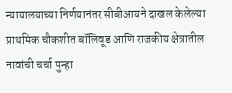न्यायालयाच्या निर्णयानंतर सीबीआयने दाखल केलेल्या प्राथमिक चौकशीत बॉलिवूड आणि राजकीय क्षेत्रातील नावांची चर्चा पुन्हा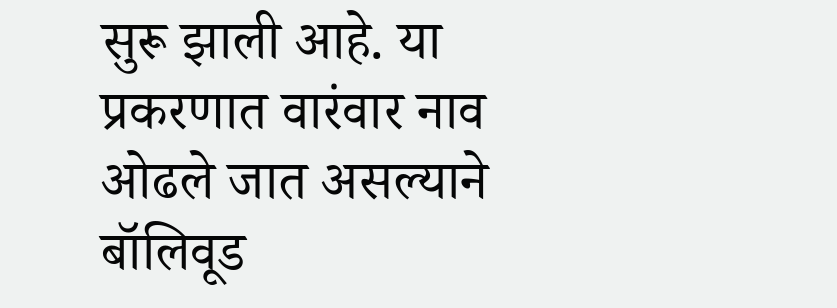सुरू झाली आहे. या प्रकरणात वारंवार नाव ओढले जात असल्याने बॉलिवूड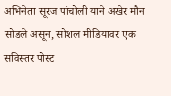अभिनेता सूरज पांचोली याने अखेर मौन सोडले असून, सोशल मीडियावर एक सविस्तर पोस्ट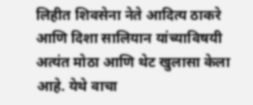लिहीत शिवसेना नेते आदित्य ठाकरे आणि दिशा सालियान यांच्याविषयी अत्यंत मोठा आणि थेट खुलासा केला आहे. येथे वाचा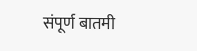संपूर्ण बातमी